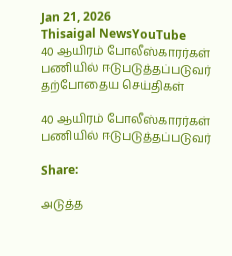Jan 21, 2026
Thisaigal NewsYouTube
40 ஆயிரம் போலீஸ்காரர்கள் பணியில் ஈடுபடுத்தப்படுவர்
தற்போதைய செய்திகள்

40 ஆயிரம் போலீஸ்காரர்கள் பணியில் ஈடுபடுத்தப்படுவர்

Share:

அடுத்த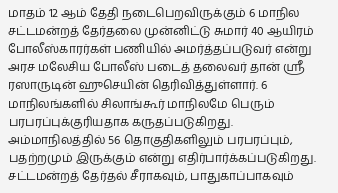மாதம் 12 ஆம் தேதி நடைபெறவிருக்கும் 6 மாநில சட்டமன்றத் தேர்தலை முன்னிட்டு சுமார் 40 ஆயிரம் போலீஸ்காரர்கள் பணியில் அமர்த்தப்படுவர் என்று அரச மலேசிய போலீஸ் படைத் தலைவர் தான் ஶ்ரீ ரஸாருடின் ஹுசெயின் தெரிவித்துள்ளார். 6 மாநிலங்களில் சிலாங்கூர் மாநிலமே பெரும் பரபரப்புக்குரியதாக கருதப்படுகிறது. அம்மாநிலத்தில் 56 தொகுதிகளிலும் பரபரப்பும், பதற்றமும் இருக்கும் என்று எதிர்பார்க்கப்படுகிறது. சட்டமன்றத் தேர்தல் சீராகவும், பாதுகாப்பாகவும்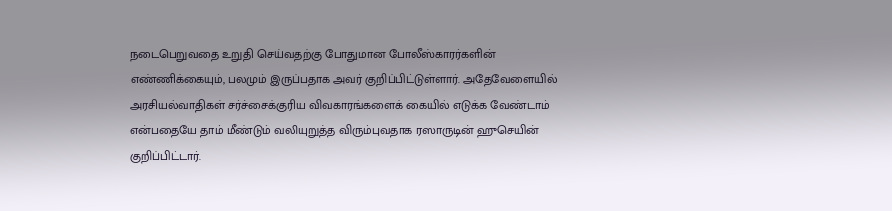நடைபெறுவதை உறுதி செய்வதற்கு போதுமான போலீஸ்காரர்களின் எண்ணிக்கையும், பலமும் இருப்பதாக அவர் குறிப்பிட்டுள்ளார். அதேவேளையில் அரசியல்வாதிகள் சர்ச்சைக்குரிய விவகாரங்களைக் கையில் எடுக்க வேண்டாம் என்பதையே தாம் மீண்டும் வலியுறுத்த விரும்புவதாக ரஸாருடின் ஹுசெயின் குறிப்பிட்டார்.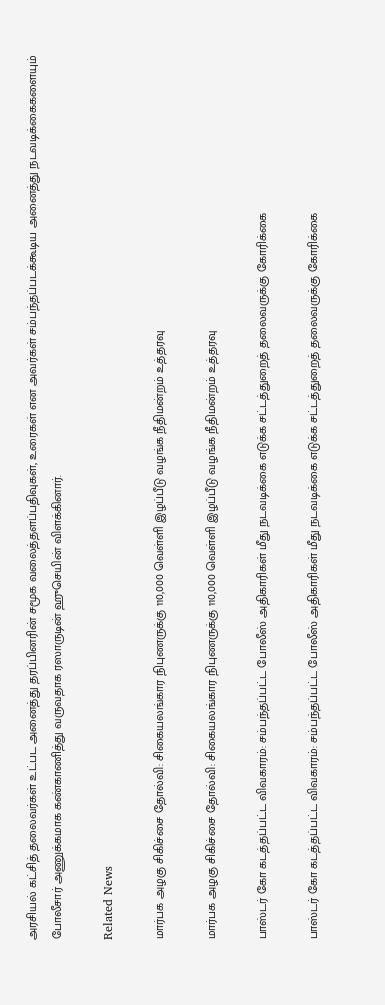அரசியல் கட்சித் தலைவர்கள் உட்பட அனைத்து தரப்பினரின் சமூக வலைத்தளப்பதிவுகள், உரைகள் என அவர்கள் சம்பந்தப்படக்கூடிய அனைத்து நடவடிக்கைகளையும் போலீசார் அணுக்கமாக கண்காணித்து வருவதாக ரஸாருடின் ஹுசெயின் விளக்கினார்.

Related News

மார்பக அழகு சிகிச்சை தோல்வி: சிகையலங்கார நிபுணருக்கு 110,000 வெள்ளி இழப்பீடு வழங்க நீதிமன்றம் உத்தரவு

மார்பக அழகு சிகிச்சை தோல்வி: சிகையலங்கார நிபுணருக்கு 110,000 வெள்ளி இழப்பீடு வழங்க நீதிமன்றம் உத்தரவு

பாஸ்டர் கோ கடத்தப்பட்ட விவகாரம்: சம்பந்தப்பட்ட போலீஸ் அதிகாரிகள் மீது நடவடிக்கை எடுக்க சட்டத்துறைத் தலைவருக்கு கோரிக்கை

பாஸ்டர் கோ கடத்தப்பட்ட விவகாரம்: சம்பந்தப்பட்ட போலீஸ் அதிகாரிகள் மீது நடவடிக்கை எடுக்க சட்டத்துறைத் தலைவருக்கு கோரிக்கை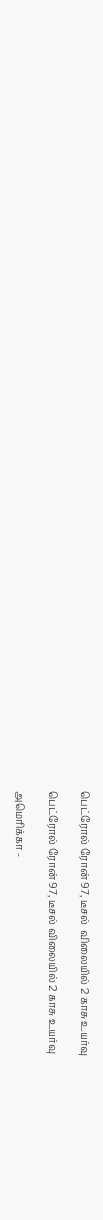பெட்ரோல் ரோன் 97, டீசல்  விலையில் 2 காசு உயர்வு

பெட்ரோல் ரோன் 97, டீசல் விலையில் 2 காசு உயர்வு

அமெரிக்கா -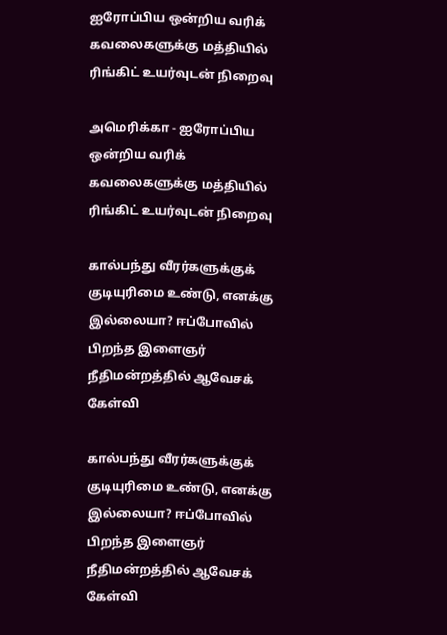ஐரோப்பிய ஒன்றிய வரிக் கவலைகளுக்கு மத்தியில் ரிங்கிட் உயர்வுடன் நிறைவு

அமெரிக்கா - ஐரோப்பிய ஒன்றிய வரிக் கவலைகளுக்கு மத்தியில் ரிங்கிட் உயர்வுடன் நிறைவு

கால்பந்து வீரர்களுக்குக் குடியுரிமை உண்டு, எனக்கு இல்லையா? ஈப்போவில் பிறந்த இளைஞர் நீதிமன்றத்தில் ஆவேசக் கேள்வி

கால்பந்து வீரர்களுக்குக் குடியுரிமை உண்டு, எனக்கு இல்லையா? ஈப்போவில் பிறந்த இளைஞர் நீதிமன்றத்தில் ஆவேசக் கேள்வி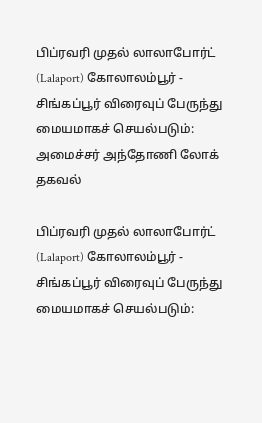பிப்ரவரி முதல் லாலாபோர்ட் (Lalaport) கோலாலம்பூர் - சிங்கப்பூர் விரைவுப் பேருந்து மையமாகச் செயல்படும்: அமைச்சர் அந்தோணி லோக் தகவல்

பிப்ரவரி முதல் லாலாபோர்ட் (Lalaport) கோலாலம்பூர் - சிங்கப்பூர் விரைவுப் பேருந்து மையமாகச் செயல்படும்: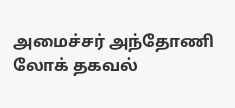அமைச்சர் அந்தோணி லோக் தகவல்